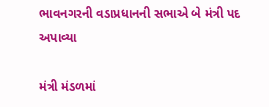ભાવનગરની વડાપ્રધાનની સભાએ બે મંત્રી પદ અપાવ્યા

મંત્રી મંડળમાં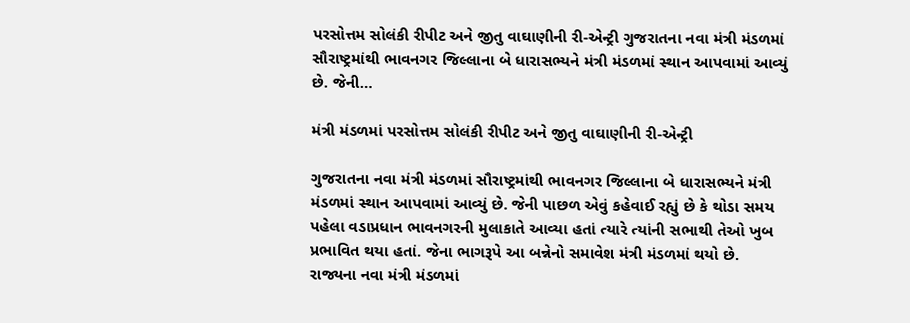પરસોત્તમ સોલંકી રીપીટ અને જીતુ વાઘાણીની રી-એન્ટ્રી ગુજરાતના નવા મંત્રી મંડળમાં સૌરાષ્ટ્રમાંથી ભાવનગર જિલ્લાના બે ધારાસભ્યને મંત્રી મંડળમાં સ્થાન આપવામાં આવ્યું છે. જેની…

મંત્રી મંડળમાં પરસોત્તમ સોલંકી રીપીટ અને જીતુ વાઘાણીની રી-એન્ટ્રી

ગુજરાતના નવા મંત્રી મંડળમાં સૌરાષ્ટ્રમાંથી ભાવનગર જિલ્લાના બે ધારાસભ્યને મંત્રી મંડળમાં સ્થાન આપવામાં આવ્યું છે. જેની પાછળ એવું કહેવાઈ રહ્યું છે કે થોડા સમય પહેલા વડાપ્રધાન ભાવનગરની મુલાકાતે આવ્યા હતાં ત્યારે ત્યાંની સભાથી તેઓ ખુબ પ્રભાવિત થયા હતાં. જેના ભાગરૂપે આ બન્નેનો સમાવેશ મંત્રી મંડળમાં થયો છે. રાજ્યના નવા મંત્રી મંડળમાં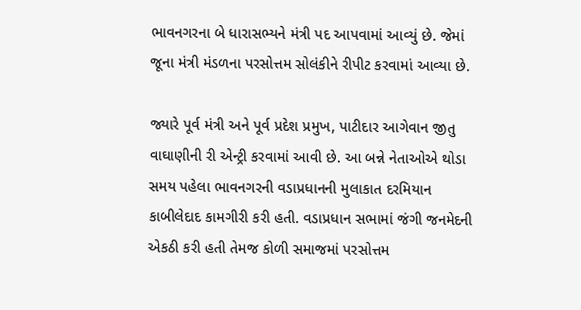ભાવનગરના બે ધારાસભ્યને મંત્રી પદ આપવામાં આવ્યું છે. જેમાં જૂના મંત્રી મંડળના પરસોત્તમ સોલંકીને રીપીટ કરવામાં આવ્યા છે.

જ્યારે પૂર્વ મંત્રી અને પૂર્વ પ્રદેશ પ્રમુખ, પાટીદાર આગેવાન જીતુ વાઘાણીની રી એન્ટ્રી કરવામાં આવી છે. આ બન્ને નેતાઓએ થોડા સમય પહેલા ભાવનગરની વડાપ્રધાનની મુલાકાત દરમિયાન કાબીલેદાદ કામગીરી કરી હતી. વડાપ્રધાન સભામાં જંગી જનમેદની એકઠી કરી હતી તેમજ કોળી સમાજમાં પરસોત્તમ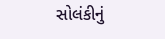સોલંકીનું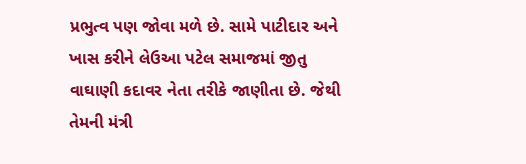પ્રભુત્વ પણ જોવા મળે છે. સામે પાટીદાર અને ખાસ કરીને લેઉઆ પટેલ સમાજમાં જીતુ વાઘાણી કદાવર નેતા તરીકે જાણીતા છે. જેથી તેમની મંત્રી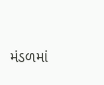મંડળમાં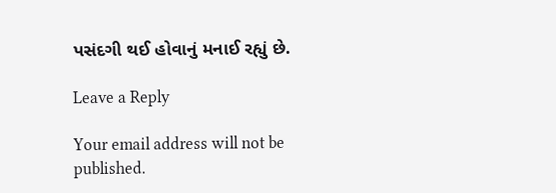પસંદગી થઈ હોવાનું મનાઈ રહ્યું છે.

Leave a Reply

Your email address will not be published.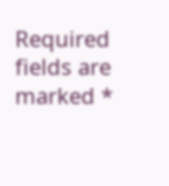Required fields are marked *